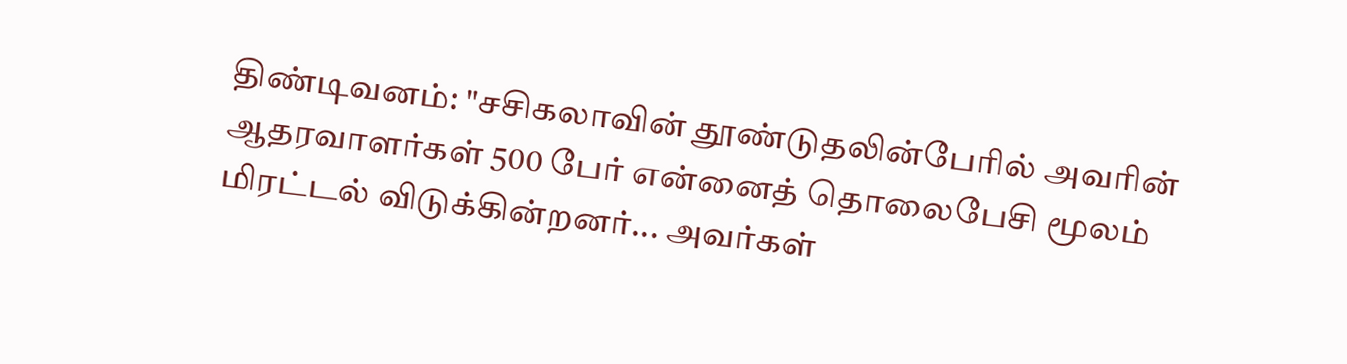திண்டிவனம்: "சசிகலாவின் தூண்டுதலின்பேரில் அவரின் ஆதரவாளர்கள் 500 பேர் என்னைத் தொலைபேசி மூலம் மிரட்டல் விடுக்கின்றனர்... அவர்கள்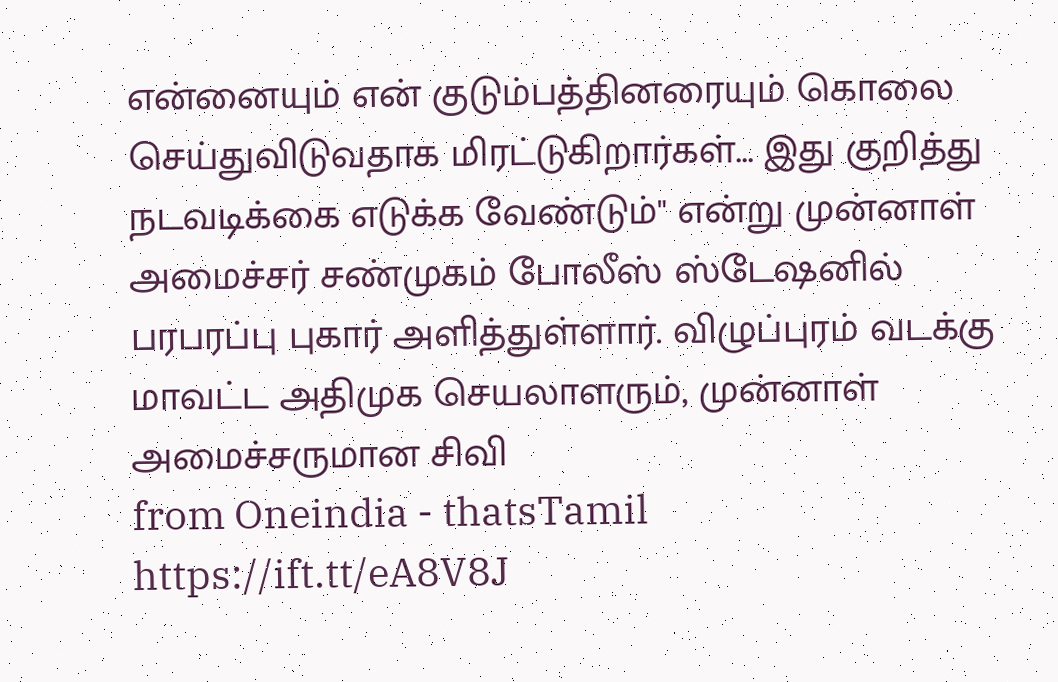என்னையும் என் குடும்பத்தினரையும் கொலை செய்துவிடுவதாக மிரட்டுகிறார்கள்... இது குறித்து நடவடிக்கை எடுக்க வேண்டும்" என்று முன்னாள் அமைச்சர் சண்முகம் போலீஸ் ஸ்டேஷனில் பரபரப்பு புகார் அளித்துள்ளார். விழுப்புரம் வடக்கு மாவட்ட அதிமுக செயலாளரும், முன்னாள் அமைச்சருமான சிவி
from Oneindia - thatsTamil
https://ift.tt/eA8V8J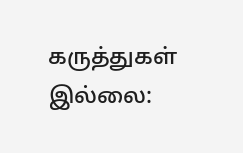கருத்துகள் இல்லை: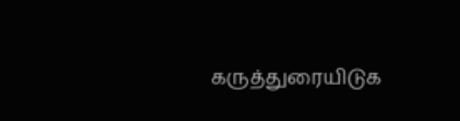கருத்துரையிடுக